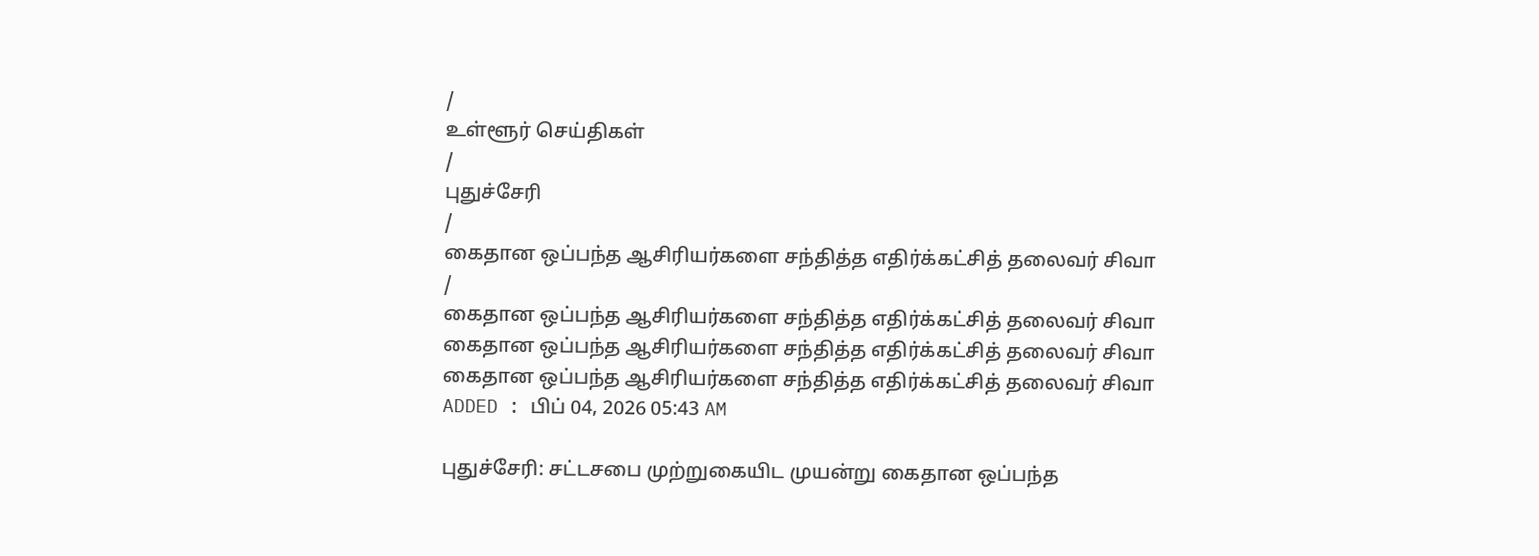/
உள்ளூர் செய்திகள்
/
புதுச்சேரி
/
கைதான ஒப்பந்த ஆசிரியர்களை சந்தித்த எதிர்க்கட்சித் தலைவர் சிவா
/
கைதான ஒப்பந்த ஆசிரியர்களை சந்தித்த எதிர்க்கட்சித் தலைவர் சிவா
கைதான ஒப்பந்த ஆசிரியர்களை சந்தித்த எதிர்க்கட்சித் தலைவர் சிவா
கைதான ஒப்பந்த ஆசிரியர்களை சந்தித்த எதிர்க்கட்சித் தலைவர் சிவா
ADDED : பிப் 04, 2026 05:43 AM

புதுச்சேரி: சட்டசபை முற்றுகையிட முயன்று கைதான ஒப்பந்த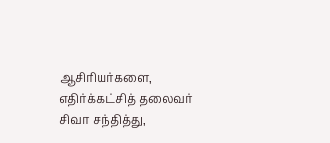ஆசிரியர்களை, எதிர்க்கட்சித் தலைவர் சிவா சந்தித்து,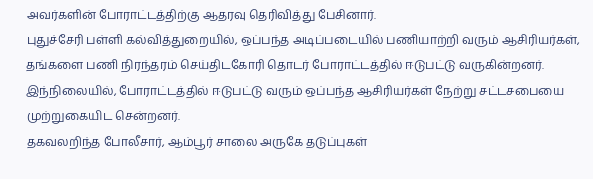அவர்களின் போராட்டத்திற்கு ஆதரவு தெரிவித்து பேசினார்.
புதுச்சேரி பள்ளி கல்வித்துறையில், ஒப்பந்த அடிப்படையில் பணியாற்றி வரும் ஆசிரியர்கள், தங்களை பணி நிரந்தரம் செய்திடகோரி தொடர் போராட்டத்தில் ஈடுபட்டு வருகின்றனர். இந்நிலையில், போராட்டத்தில் ஈடுபட்டு வரும் ஒப்பந்த ஆசிரியர்கள் நேற்று சட்டசபையை முற்றுகையிட சென்றனர்.
தகவலறிந்த போலீசார், ஆம்பூர் சாலை அருகே தடுப்புகள்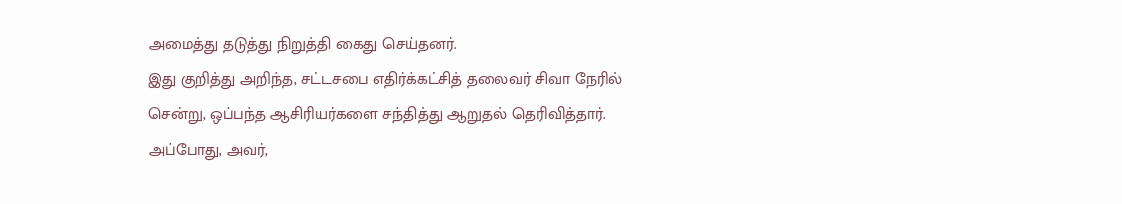அமைத்து தடுத்து நிறுத்தி கைது செய்தனர்.
இது குறித்து அறிந்த, சட்டசபை எதிர்க்கட்சித் தலைவர் சிவா நேரில் சென்று, ஒப்பந்த ஆசிரியர்களை சந்தித்து ஆறுதல் தெரிவித்தார்.
அப்போது, அவர்,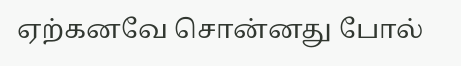ஏற்கனவே சொன்னது போல்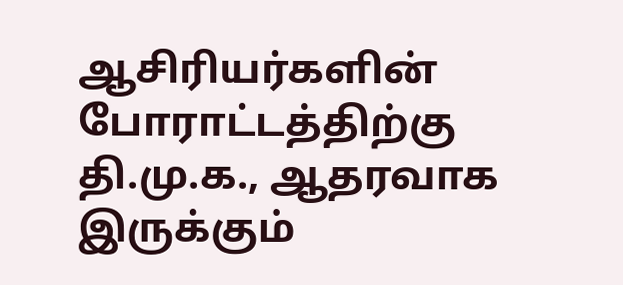ஆசிரியர்களின் போராட்டத்திற்கு தி.மு.க., ஆதரவாக இருக்கும்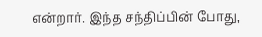என்றார். இந்த சந்திப்பின் போது,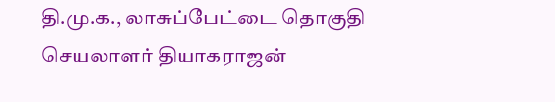தி.மு.க., லாசுப்பேட்டை தொகுதி செயலாளர் தியாகராஜன்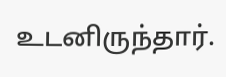உடனிருந்தார்.